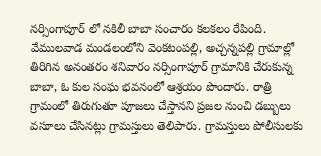నర్సింగాపూర్ లో నకిలీ బాబా సంచారం కలకలం రేపింది. వేములవాడ మండలంలోని వెంకటంపల్లి, అచ్చన్నపల్లి గ్రామాల్లో తిరిగిన అనంతరం శనివారం నర్సింగాపూర్ గ్రామానికి చేరుకున్న బాబా, ఓ కుల సంఘ భవనంలో ఆశ్రయం పొందారు. రాత్రి గ్రామంలో తిరుగుతూ పూజలు చేస్తానని ప్రజల నుంచి డబ్బులు వసూలు చేసినట్లు గ్రామస్తులు తెలిపారు. గ్రామస్తులు పోలీసులకు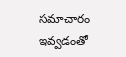సమాచారం ఇవ్వడంతో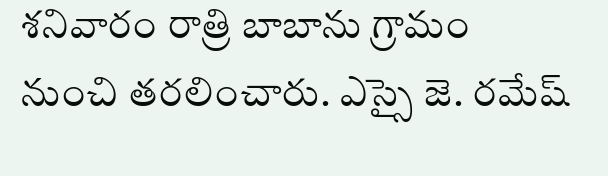శనివారం రాత్రి బాబాను గ్రామం నుంచి తరలించారు. ఎస్సై జె. రమేష్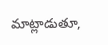మాట్లాడుతూ,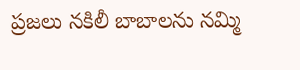ప్రజలు నకిలీ బాబాలను నమ్మి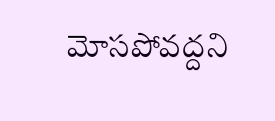మోసపోవద్దని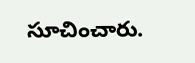సూచించారు.